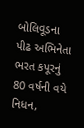બોલિવૂડના પીઢ અભિનેતા ભરત કપૂરનું 80 વર્ષની વયે નિધન,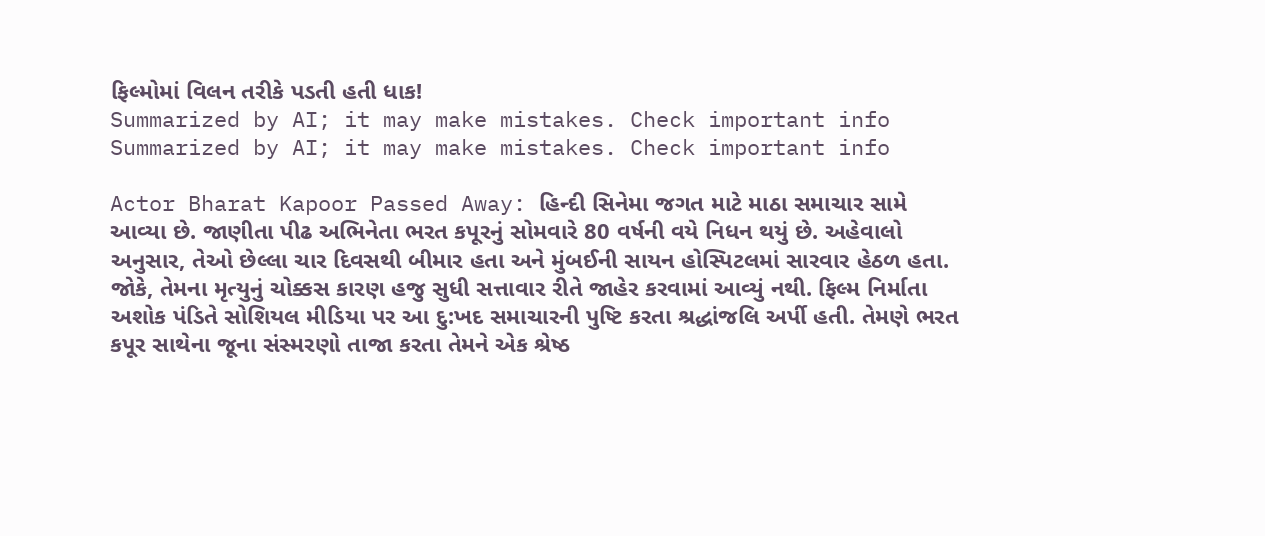ફિલ્મોમાં વિલન તરીકે પડતી હતી ધાક!
Summarized by AI; it may make mistakes. Check important info
Summarized by AI; it may make mistakes. Check important info

Actor Bharat Kapoor Passed Away: હિન્દી સિનેમા જગત માટે માઠા સમાચાર સામે આવ્યા છે. જાણીતા પીઢ અભિનેતા ભરત કપૂરનું સોમવારે 80 વર્ષની વયે નિધન થયું છે. અહેવાલો અનુસાર, તેઓ છેલ્લા ચાર દિવસથી બીમાર હતા અને મુંબઈની સાયન હોસ્પિટલમાં સારવાર હેઠળ હતા. જોકે, તેમના મૃત્યુનું ચોક્કસ કારણ હજુ સુધી સત્તાવાર રીતે જાહેર કરવામાં આવ્યું નથી. ફિલ્મ નિર્માતા અશોક પંડિતે સોશિયલ મીડિયા પર આ દુ:ખદ સમાચારની પુષ્ટિ કરતા શ્રદ્ધાંજલિ અર્પી હતી. તેમણે ભરત કપૂર સાથેના જૂના સંસ્મરણો તાજા કરતા તેમને એક શ્રેષ્ઠ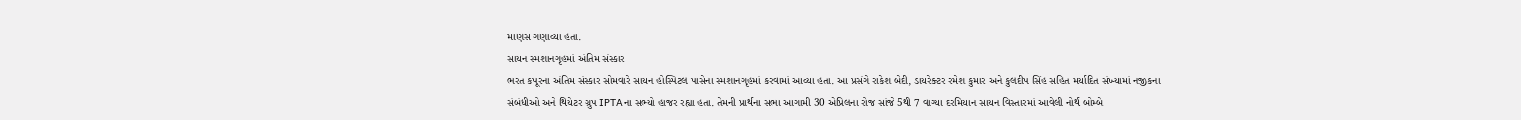માણસ ગણાવ્યા હતા.
સાયન સ્મશાનગૃહમાં અંતિમ સંસ્કાર
ભરત કપૂરના અંતિમ સંસ્કાર સોમવારે સાયન હોસ્પિટલ પાસેના સ્મશાનગૃહમાં કરવામાં આવ્યા હતા. આ પ્રસંગે રાકેશ બેદી, ડાયરેક્ટર રમેશ કુમાર અને કુલદીપ સિંહ સહિત મર્યાદિત સંખ્યામાં નજીકના સંબંધીઓ અને થિયેટર ગ્રુપ IPTAના સભ્યો હાજર રહ્યા હતા. તેમની પ્રાર્થના સભા આગામી 30 એપ્રિલના રોજ સાંજે 5થી 7 વાગ્યા દરમિયાન સાયન વિસ્તારમાં આવેલી નોર્થ બોમ્બે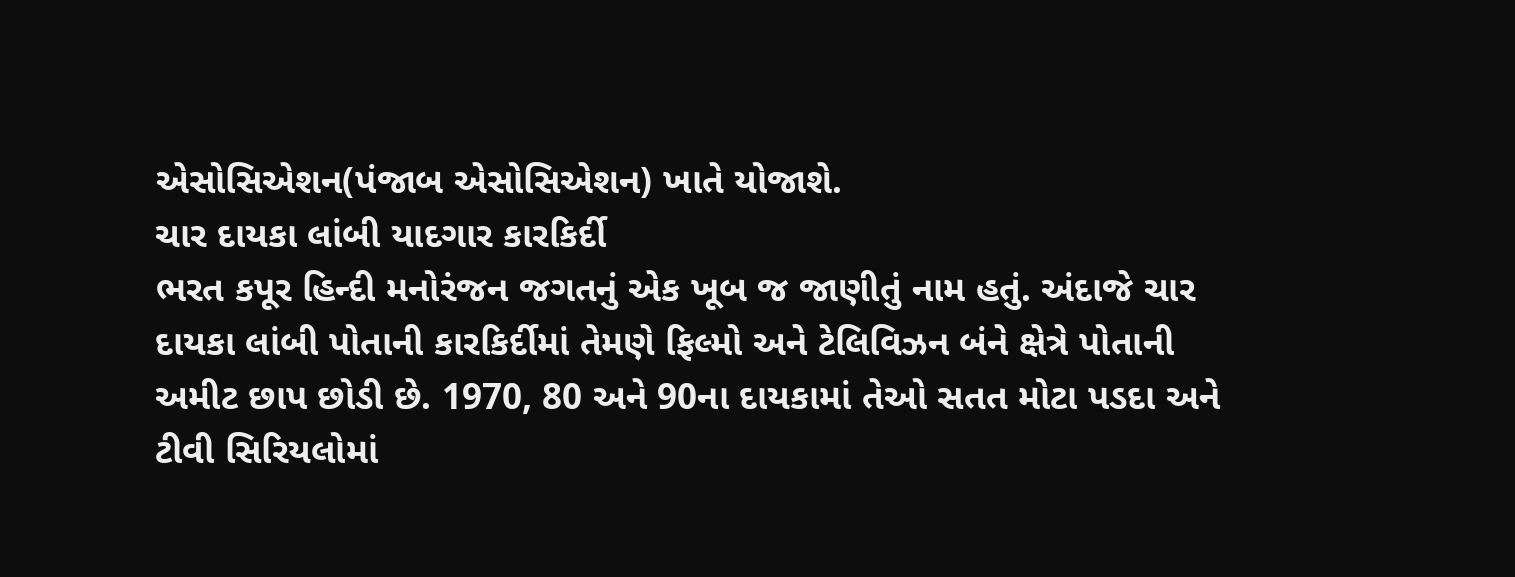એસોસિએશન(પંજાબ એસોસિએશન) ખાતે યોજાશે.
ચાર દાયકા લાંબી યાદગાર કારકિર્દી
ભરત કપૂર હિન્દી મનોરંજન જગતનું એક ખૂબ જ જાણીતું નામ હતું. અંદાજે ચાર દાયકા લાંબી પોતાની કારકિર્દીમાં તેમણે ફિલ્મો અને ટેલિવિઝન બંને ક્ષેત્રે પોતાની અમીટ છાપ છોડી છે. 1970, 80 અને 90ના દાયકામાં તેઓ સતત મોટા પડદા અને ટીવી સિરિયલોમાં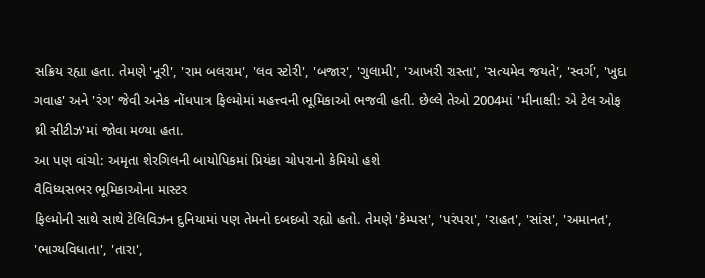સક્રિય રહ્યા હતા. તેમણે 'નૂરી', 'રામ બલરામ', 'લવ સ્ટોરી', 'બજાર', 'ગુલામી', 'આખરી રાસ્તા', 'સત્યમેવ જયતે', 'સ્વર્ગ', 'ખુદા ગવાહ' અને 'રંગ' જેવી અનેક નોંધપાત્ર ફિલ્મોમાં મહત્ત્વની ભૂમિકાઓ ભજવી હતી. છેલ્લે તેઓ 2004માં 'મીનાક્ષી: એ ટેલ ઓફ થ્રી સીટીઝ'માં જોવા મળ્યા હતા.
આ પણ વાંચો: અમૃતા શેરગિલની બાયોપિકમાં પ્રિયંકા ચોપરાનો કેમિયો હશે
વૈવિધ્યસભર ભૂમિકાઓના માસ્ટર
ફિલ્મોની સાથે સાથે ટેલિવિઝન દુનિયામાં પણ તેમનો દબદબો રહ્યો હતો. તેમણે 'કેમ્પસ', 'પરંપરા', 'રાહત', 'સાંસ', 'અમાનત', 'ભાગ્યવિધાતા', 'તારા',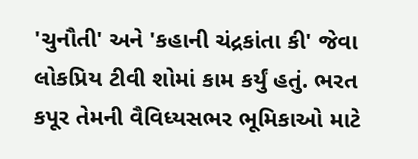'ચુનૌતી' અને 'કહાની ચંદ્રકાંતા કી' જેવા લોકપ્રિય ટીવી શોમાં કામ કર્યું હતું. ભરત કપૂર તેમની વૈવિધ્યસભર ભૂમિકાઓ માટે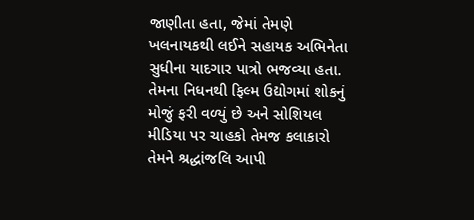જાણીતા હતા, જેમાં તેમણે ખલનાયકથી લઈને સહાયક અભિનેતા સુધીના યાદગાર પાત્રો ભજવ્યા હતા. તેમના નિધનથી ફિલ્મ ઉદ્યોગમાં શોકનું મોજું ફરી વળ્યું છે અને સોશિયલ મીડિયા પર ચાહકો તેમજ કલાકારો તેમને શ્રદ્ધાંજલિ આપી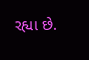રહ્યા છે.